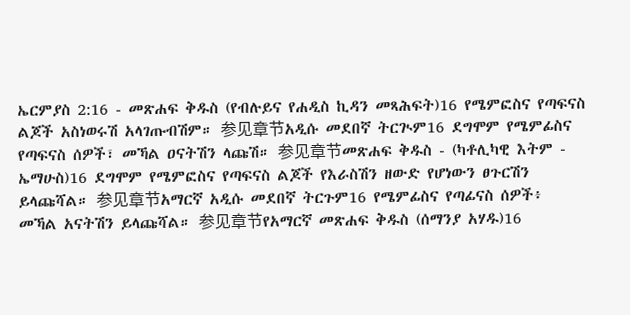ኤርምያስ 2:16 - መጽሐፍ ቅዱስ (የብሉይና የሐዲስ ኪዳን መጻሕፍት)16 የሜምፎስና የጣፍናስ ልጆች አስነወሩሽ አላገጡብሽም። 参见章节አዲሱ መደበኛ ትርጒም16 ደግሞም የሜምፊስና የጣፍናስ ሰዎች፣ መኻል ዐናትሽን ላጩሽ። 参见章节መጽሐፍ ቅዱስ - (ካቶሊካዊ እትም - ኤማሁስ)16 ደግሞም የሜምፎስና የጣፍናስ ልጆች የእራስሽን ዘውድ የሆነውን ፀጉርሽን ይላጩሻል። 参见章节አማርኛ አዲሱ መደበኛ ትርጉም16 የሜምፊስና የጣፊናስ ሰዎች፥ መኻል አናትሽን ይላጩሻል። 参见章节የአማርኛ መጽሐፍ ቅዱስ (ሰማንያ አሃዱ)16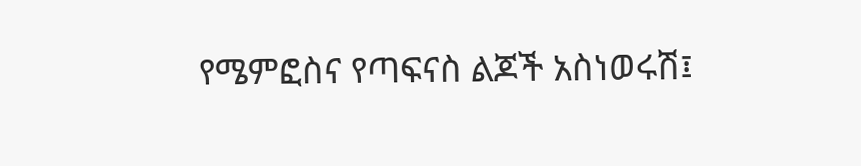የሜምፎስና የጣፍናስ ልጆች አስነወሩሽ፤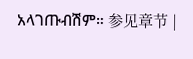አላገጡብሽም። 参见章节 |